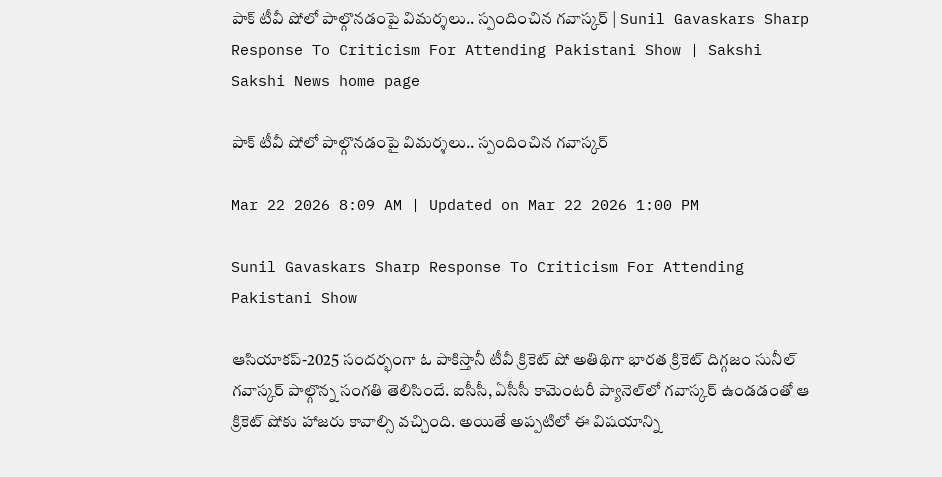పాక్ టీవీ షోలో పాల్గొనడంపై విమర్శలు.. స్పందించిన గవాస్కర్‌ | Sunil Gavaskars Sharp Response To Criticism For Attending Pakistani Show | Sakshi
Sakshi News home page

పాక్ టీవీ షోలో పాల్గొనడంపై విమర్శలు.. స్పందించిన గవాస్కర్‌

Mar 22 2026 8:09 AM | Updated on Mar 22 2026 1:00 PM

Sunil Gavaskars Sharp Response To Criticism For Attending Pakistani Show

ఆసియాకప్‌-2025 సందర్భంగా ఓ పాకిస్తానీ టీవీ క్రికెట్ షో అతిథిగా భారత క్రికెట్ దిగ్గజం సునీల్ గవాస్కర్ పాల్గొన్న సంగతి తెలిసిందే. ఐసీసీ, ఏసీసీ కామెంటరీ ప్యానెల్‌లో గవాస్కర్ ఉండడంతో ఆ క్రికెట్ షోకు హాజరు కావాల్సి వచ్చింది. అయితే అప్పటిలో ఈ విషయాన్ని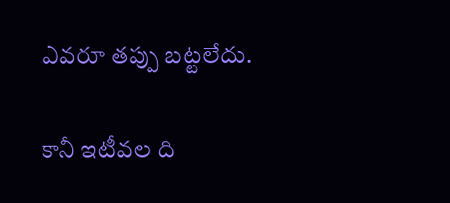ఎవరూ తప్పు బట్టలేదు.

కానీ ఇటీవల ది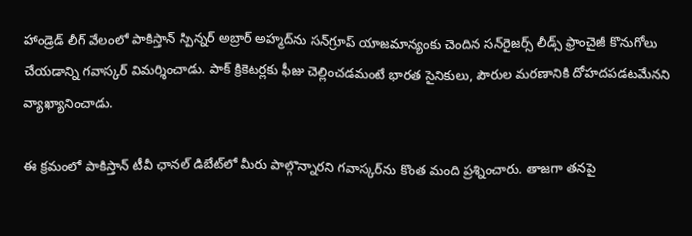హాండ్రెడ్ లీగ్ వేలంలో పాకిస్తాన్ స్పిన్నర్ అబ్రార్ అహ్మద్‌ను సన్‌గ్రూప్ యాజమాన్యంకు చెందిన సన్‌రైజర్స్ లీడ్స్ ఫ్రాంచైజీ కొనుగోలు చేయడాన్ని గవాస్కర్ విమర్శించాడు. పాక్ క్రికెటర్లకు ఫీజు చెల్లించడమంటే భారత సైనికులు, పౌరుల మరణానికి దోహదపడటమేనని వ్యాఖ్యానించాడు.

ఈ క్రమం‍లో పాకిస్తాన్ టీవీ ఛానల్ డిబేట్‌లో మీరు పాల్గొన్నారని గవాస్కర్‌ను కొంత మంది ప్రశ్నించారు. తాజగా తనపై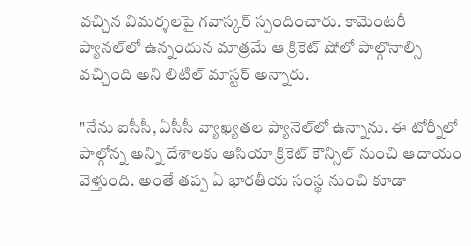వచ్చిన విమర్శలపై గవాస్కర్ స్పందించారు. కామెంటరీ ప్యానల్‌లో ఉన్నందున మాత్రమే ఆ క్రికెట్ షోలో పాల్గొనాల్సి వచ్చింది అని లిటిల్ మాస్టర్ అన్నారు.

"నేను ఐసీసీ, ఏసీసీ వ్యాఖ్య‌త‌ల ప్యానెల్‌లో ఉన్నాను. ఈ టోర్నీలో పాల్గోన్న అన్ని దేశాల‌కు ఆసియా క్రికెట్ కౌన్సిల్ నుంచి ఆదాయం వెళ్తుంది. అంతే త‌ప్ప ఏ భార‌తీయ సంస్థ నుంచి కూడా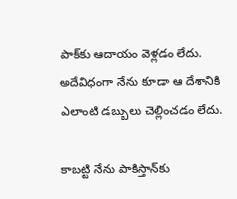పాక్‌కు ఆదాయం వెళ్ల‌డం లేదు. అదేవిధంగా నేను కూడా ఆ దేశానికి ఎలాంటి డబ్బులు చెల్లించడం లేదు.

కాబ‌ట్టి నేను పాకిస్తాన్‌కు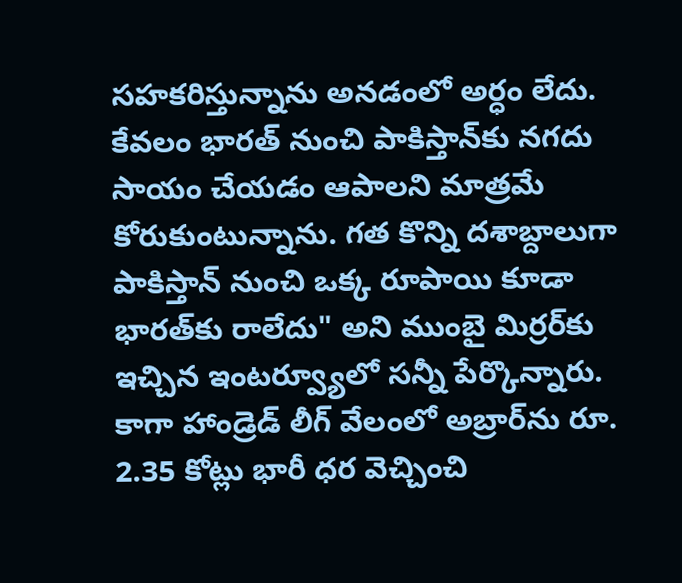స‌హ‌క‌రిస్తున్నాను అన‌డంలో అర్ధం లేదు. కేవలం భారత్ నుంచి పాకిస్తాన్‌కు నగదు సాయం చేయడం ఆపాలని మాత్రమే కోరుకుంటున్నాను. గత కొన్ని దశాబ్దాలుగా పాకిస్తాన్ నుంచి ఒక్క రూపాయి కూడా భారత్‌కు రాలేదు" అని ముంబై మిర్రర్‌కు ఇచ్చిన ఇంటర్వ్యూలో సన్నీ పేర్కొన్నారు. కాగా హాండ్రెడ్ లీగ్ వేలంలో అబ్రార్‌ను రూ. 2.35 కోట్లు భారీ ధ‌ర వెచ్చించి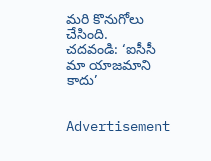మ‌రి కొనుగోలు చేసింది.
చదవండి: ‘ఐసీసీ మా యాజమాని కాదు’


Advertisement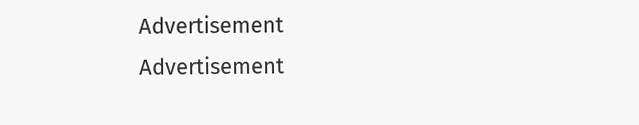Advertisement
Advertisement